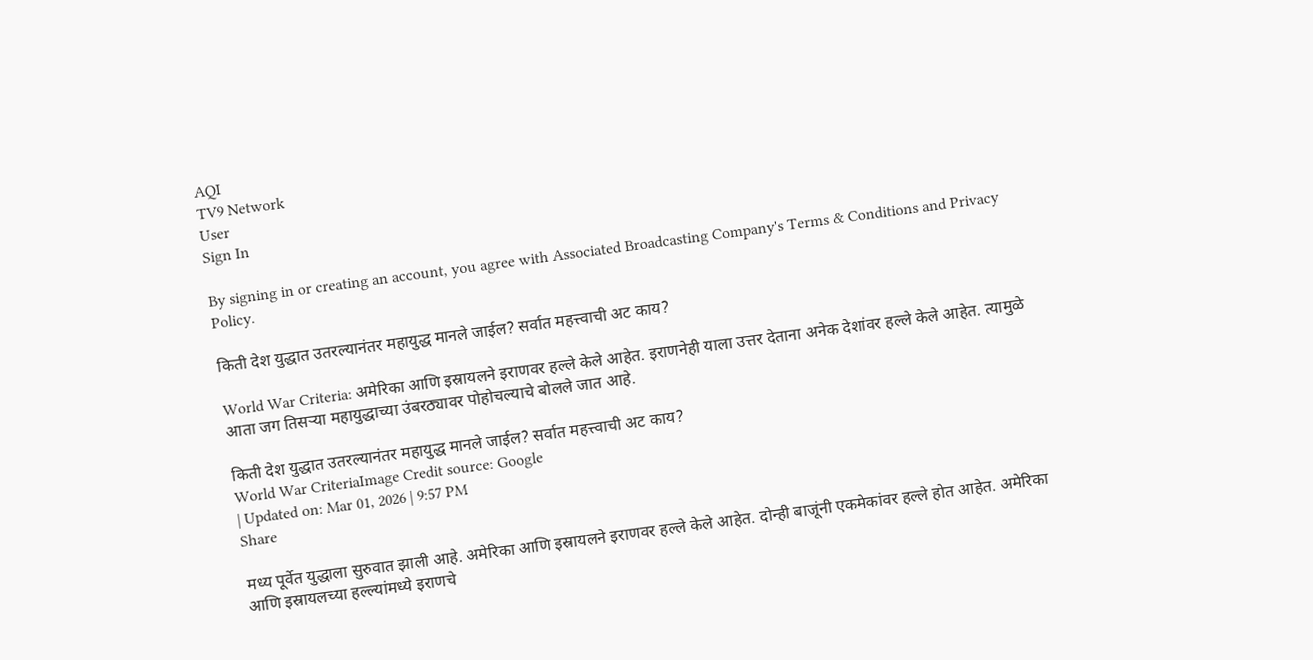AQI
TV9 Network
User
Sign In

By signing in or creating an account, you agree with Associated Broadcasting Company's Terms & Conditions and Privacy Policy.

किती देश युद्धात उतरल्यानंतर महायुद्ध मानले जाईल? सर्वात महत्त्वाची अट काय?

World War Criteria: अमेरिका आणि इस्रायलने इराणवर हल्ले केले आहेत. इराणनेही याला उत्तर देताना अनेक देशांवर हल्ले केले आहेत. त्यामुळे आता जग तिसऱ्या महायुद्धाच्या उंबरठ्यावर पोहोचल्याचे बोलले जात आहे.

किती देश युद्धात उतरल्यानंतर महायुद्ध मानले जाईल? सर्वात महत्त्वाची अट काय?
World War CriteriaImage Credit source: Google
| Updated on: Mar 01, 2026 | 9:57 PM
Share

मध्य पूर्वेत युद्धाला सुरुवात झाली आहे. अमेरिका आणि इस्रायलने इराणवर हल्ले केले आहेत. दोन्ही बाजूंनी एकमेकांवर हल्ले होत आहेत. अमेरिका आणि इस्रायलच्या हल्ल्यांमध्ये इराणचे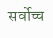सर्वोच्च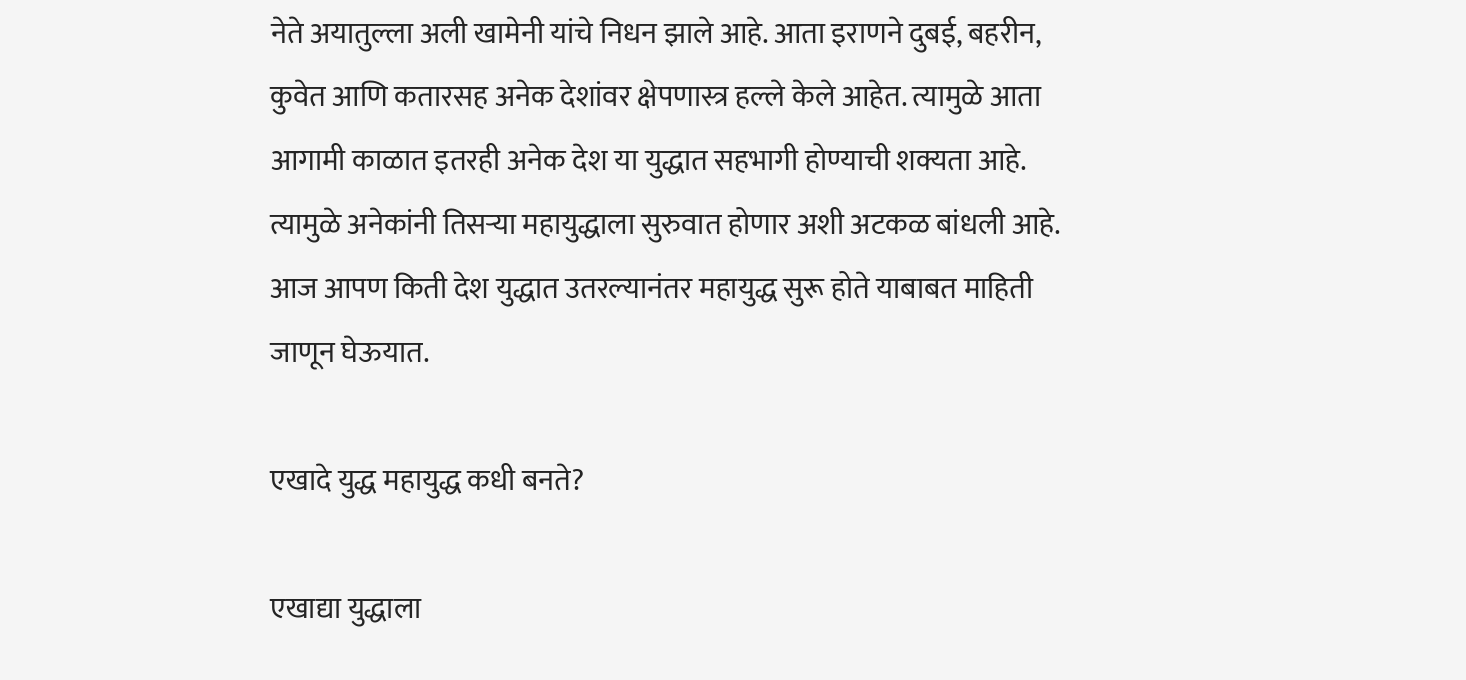नेते अयातुल्ला अली खामेनी यांचे निधन झाले आहे. आता इराणने दुबई, बहरीन, कुवेत आणि कतारसह अनेक देशांवर क्षेपणास्त्र हल्ले केले आहेत. त्यामुळे आता आगामी काळात इतरही अनेक देश या युद्धात सहभागी होण्याची शक्यता आहे. त्यामुळे अनेकांनी तिसऱ्या महायुद्धाला सुरुवात होणार अशी अटकळ बांधली आहे. आज आपण किती देश युद्धात उतरल्यानंतर महायुद्ध सुरू होते याबाबत माहिती जाणून घेऊयात.

एखादे युद्ध महायुद्ध कधी बनते?

एखाद्या युद्धाला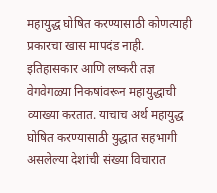महायुद्ध घोषित करण्यासाठी कोणत्याही प्रकारचा खास मापदंड नाही. इतिहासकार आणि लष्करी तज्ञ वेगवेगळ्या निकषांवरून महायुद्धाची व्याख्या करतात. याचाच अर्थ महायुद्ध घोषित करण्यासाठी युद्धात सहभागी असलेल्या देशांची संख्या विचारात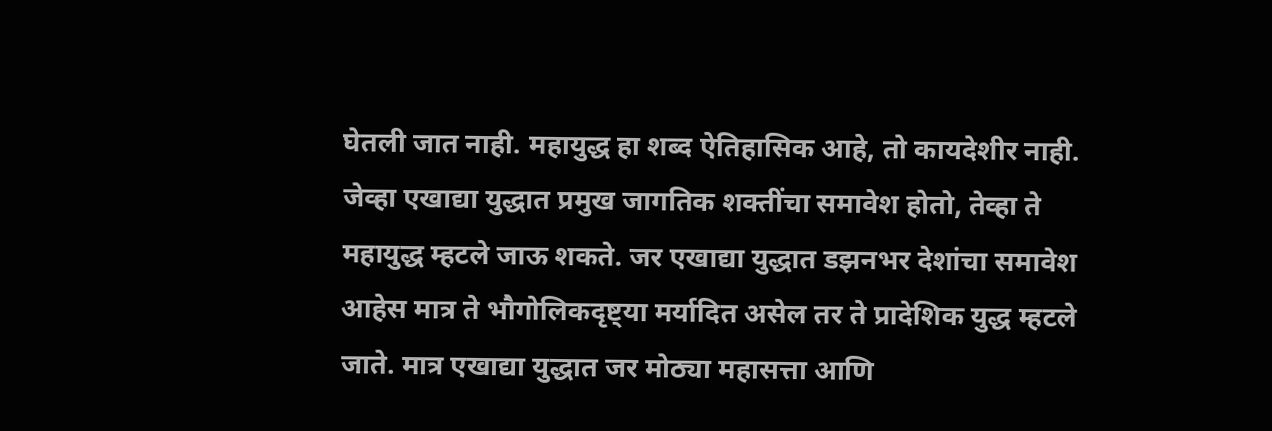घेतली जात नाही. महायुद्ध हा शब्द ऐतिहासिक आहे, तो कायदेशीर नाही. जेव्हा एखाद्या युद्धात प्रमुख जागतिक शक्तींचा समावेश होतो, तेव्हा ते महायुद्ध म्हटले जाऊ शकते. जर एखाद्या युद्धात डझनभर देशांचा समावेश आहेस मात्र ते भौगोलिकदृष्ट्या मर्यादित असेल तर ते प्रादेशिक युद्ध म्हटले जाते. मात्र एखाद्या युद्धात जर मोठ्या महासत्ता आणि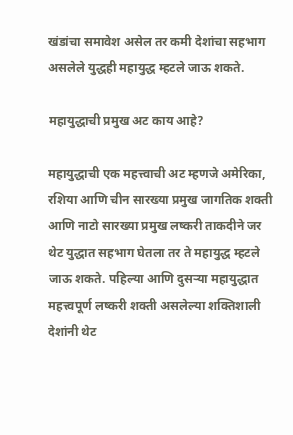खंडांचा समावेश असेल तर कमी देशांचा सहभाग असलेले युद्धही महायुद्ध म्हटले जाऊ शकते.

महायुद्धाची प्रमुख अट काय आहे?

महायुद्धाची एक महत्त्वाची अट म्हणजे अमेरिका, रशिया आणि चीन सारख्या प्रमुख जागतिक शक्ती आणि नाटो सारख्या प्रमुख लष्करी ताकदीने जर थेट युद्धात सहभाग घेतला तर ते महायुद्ध म्हटले जाऊ शकते. पहिल्या आणि दुसऱ्या महायुद्धात महत्त्वपूर्ण लष्करी शक्ती असलेल्या शक्तिशाली देशांनी थेट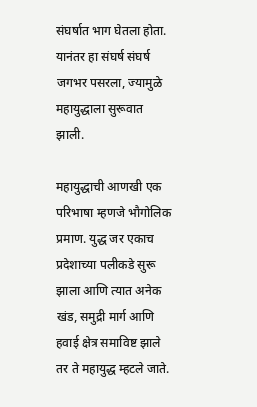संघर्षात भाग घेतला होता. यानंतर हा संघर्ष संघर्ष जगभर पसरला, ज्यामुळे महायुद्धाला सुरूवात झाली.

महायुद्धाची आणखी एक परिभाषा म्हणजे भौगोलिक प्रमाण. युद्ध जर एकाच प्रदेशाच्या पलीकडे सुरू झाला आणि त्यात अनेक खंड, समुद्री मार्ग आणि हवाई क्षेत्र समाविष्ट झाले तर ते महायुद्ध म्हटले जाते.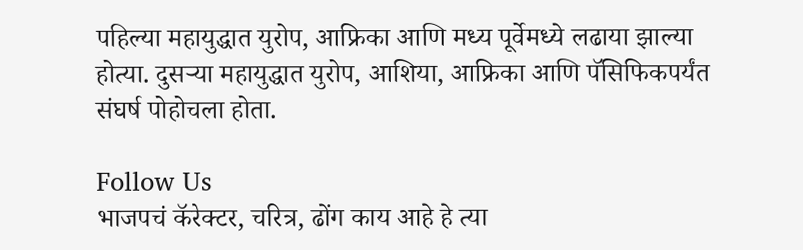पहिल्या महायुद्धात युरोप, आफ्रिका आणि मध्य पूर्वेमध्ये लढाया झाल्या होत्या. दुसऱ्या महायुद्धात युरोप, आशिया, आफ्रिका आणि पॅसिफिकपर्यंत संघर्ष पोहोचला होता.

Follow Us
भाजपचं कॅरेक्टर, चरित्र, ढोंग काय आहे हे त्या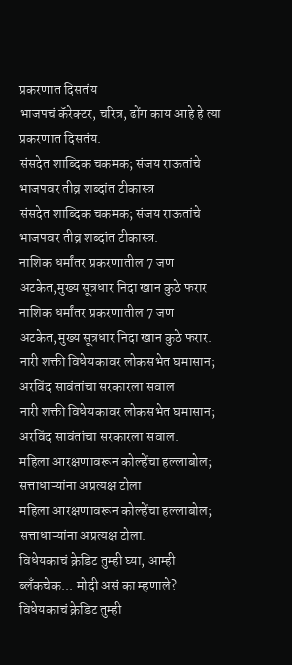प्रकरणात दिसतंय
भाजपचं कॅरेक्टर, चरित्र, ढोंग काय आहे हे त्या प्रकरणात दिसतंय.
संसदेत शाब्दिक चकमक; संजय राऊतांचे भाजपवर तीव्र शब्दांत टीकास्त्र
संसदेत शाब्दिक चकमक; संजय राऊतांचे भाजपवर तीव्र शब्दांत टीकास्त्र.
नाशिक धर्मांतर प्रकरणातील 7 जण अटकेत,मुख्य सूत्रधार निदा खान कुठे फरार
नाशिक धर्मांतर प्रकरणातील 7 जण अटकेत,मुख्य सूत्रधार निदा खान कुठे फरार.
नारी शक्ती विधेयकावर लोकसभेत घमासान; अरविंद सावंतांचा सरकारला सवाल
नारी शक्ती विधेयकावर लोकसभेत घमासान; अरविंद सावंतांचा सरकारला सवाल.
महिला आरक्षणावरून कोल्हेंचा हल्लाबोल; सत्ताधाऱ्यांना अप्रत्यक्ष टोला
महिला आरक्षणावरून कोल्हेंचा हल्लाबोल; सत्ताधाऱ्यांना अप्रत्यक्ष टोला.
विधेयकाचं क्रेडिट तुम्ही घ्या, आम्ही ब्लँकचेक... मोदी असं का म्हणाले?
विधेयकाचं क्रेडिट तुम्ही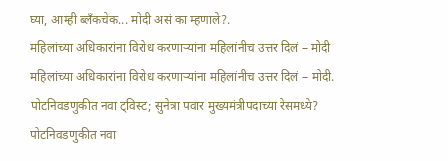घ्या, आम्ही ब्लँकचेक... मोदी असं का म्हणाले?.
महिलांच्या अधिकारांना विरोध करणाऱ्यांना महिलांनीच उत्तर दिलं – मोदी
महिलांच्या अधिकारांना विरोध करणाऱ्यांना महिलांनीच उत्तर दिलं – मोदी.
पोटनिवडणुकीत नवा ट्विस्ट; सुनेत्रा पवार मुख्यमंत्रीपदाच्या रेसमध्ये?
पोटनिवडणुकीत नवा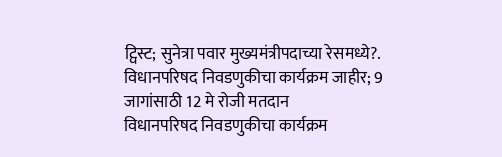ट्विस्ट; सुनेत्रा पवार मुख्यमंत्रीपदाच्या रेसमध्ये?.
विधानपरिषद निवडणुकीचा कार्यक्रम जाहीर; 9 जागांसाठी 12 मे रोजी मतदान
विधानपरिषद निवडणुकीचा कार्यक्रम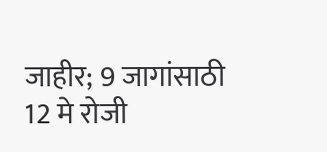जाहीर; 9 जागांसाठी 12 मे रोजी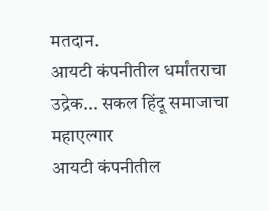मतदान.
आयटी कंपनीतील धर्मांतराचा उद्रेक... सकल हिंदू समाजाचा महाएल्गार
आयटी कंपनीतील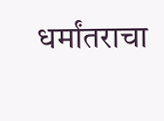धर्मांतराचा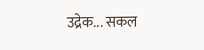उद्रेक... सकल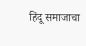हिंदू समाजाचा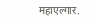महाएल्गार.